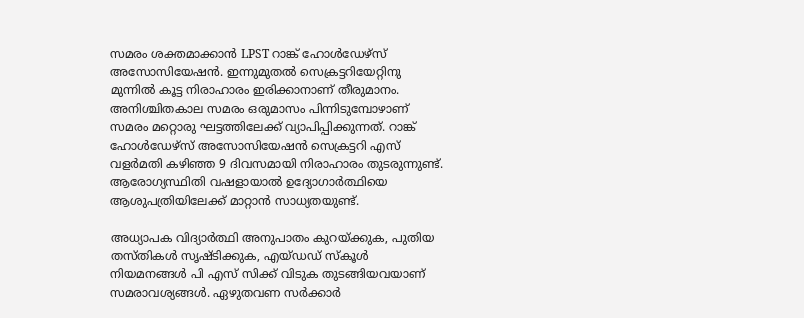സമരം ശക്തമാക്കാന്‍ LPST റാങ്ക് ഹോള്‍ഡേഴ്‌സ് അസോസിയേഷന്‍. ഇന്നുമുതല്‍ സെക്രട്ടറിയേറ്റിനു മുന്നില്‍ കൂട്ട നിരാഹാരം ഇരിക്കാനാണ് തീരുമാനം. അനിശ്ചിതകാല സമരം ഒരുമാസം പിന്നിടുമ്പോഴാണ് സമരം മറ്റൊരു ഘട്ടത്തിലേക്ക് വ്യാപിപ്പിക്കുന്നത്. റാങ്ക് ഹോള്‍ഡേഴ്‌സ് അസോസിയേഷന്‍ സെക്രട്ടറി എസ് വളര്‍മതി കഴിഞ്ഞ 9 ദിവസമായി നിരാഹാരം തുടരുന്നുണ്ട്. ആരോഗ്യസ്ഥിതി വഷളായാല്‍ ഉദ്യോഗാര്‍ത്ഥിയെ ആശുപത്രിയിലേക്ക് മാറ്റാന്‍ സാധ്യതയുണ്ട്.

അധ്യാപക വിദ്യാര്‍ത്ഥി അനുപാതം കുറയ്ക്കുക, പുതിയ തസ്തികള്‍ സൃഷ്ടിക്കുക, എയ്ഡഡ് സ്‌കൂള്‍ നിയമനങ്ങള്‍ പി എസ് സിക്ക് വിടുക തുടങ്ങിയവയാണ് സമരാവശ്യങ്ങള്‍. ഏഴുതവണ സര്‍ക്കാര്‍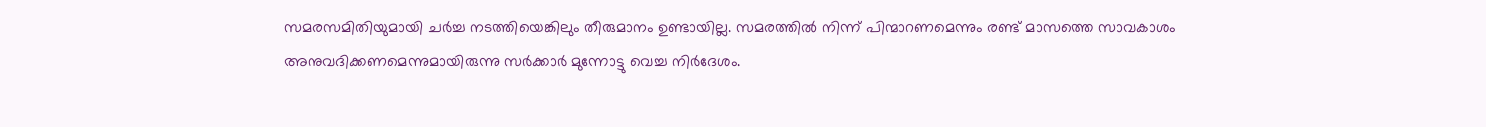സമരസമിതിയുമായി ചര്‍ച്ച നടത്തിയെങ്കിലും തീരുമാനം ഉണ്ടായില്ല. സമരത്തില്‍ നിന്ന് പിന്മാറണമെന്നും രണ്ട് മാസത്തെ സാവകാശം അനുവദിക്കണമെന്നുമായിരുന്നു സര്‍ക്കാര്‍ മുന്നോട്ടു വെച്ച നിര്‍ദേശം.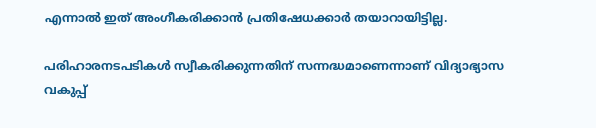എന്നാല്‍ ഇത് അംഗീകരിക്കാന്‍ പ്രതിഷേധക്കാര്‍ തയാറായിട്ടില്ല.

പരിഹാരനടപടികള്‍ സ്വീകരിക്കുന്നതിന് സന്നദ്ധമാണെന്നാണ് വിദ്യാഭ്യാസ വകുപ്പ്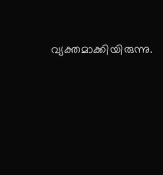വ്യക്തമാക്കിയിരുന്നു.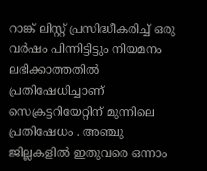റാങ്ക് ലിസ്റ്റ് പ്രസിദ്ധീകരിച്ച് ഒരു വര്‍ഷം പിന്നിട്ടിട്ടും നിയമനം ലഭിക്കാത്തതില്‍ പ്രതിഷേധിച്ചാണ് സെക്രട്ടറിയേറ്റിന് മുന്നിലെ പ്രതിഷേധം . അഞ്ചു ജില്ലകളില്‍ ഇതുവരെ ഒന്നാം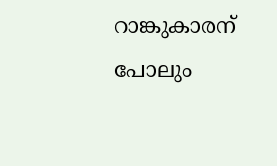റാങ്കുകാരന് പോലും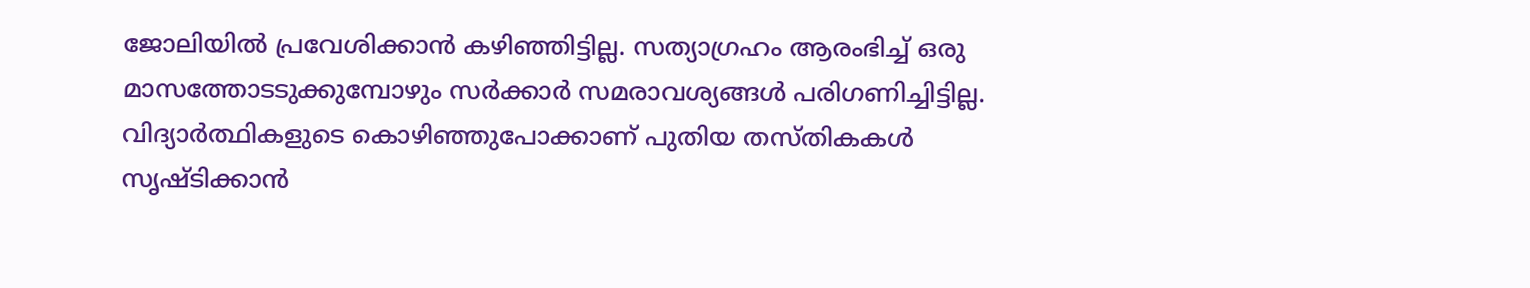ജോലിയില്‍ പ്രവേശിക്കാന്‍ കഴിഞ്ഞിട്ടില്ല. സത്യാഗ്രഹം ആരംഭിച്ച് ഒരു മാസത്തോടടുക്കുമ്പോഴും സര്‍ക്കാര്‍ സമരാവശ്യങ്ങള്‍ പരിഗണിച്ചിട്ടില്ല. വിദ്യാര്‍ത്ഥികളുടെ കൊഴിഞ്ഞുപോക്കാണ് പുതിയ തസ്തികകള്‍ സൃഷ്ടിക്കാന്‍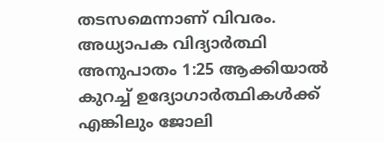തടസമെന്നാണ് വിവരം. അധ്യാപക വിദ്യാര്‍ത്ഥി അനുപാതം 1:25 ആക്കിയാല്‍ കുറച്ച് ഉദ്യോഗാര്‍ത്ഥികള്‍ക്ക് എങ്കിലും ജോലി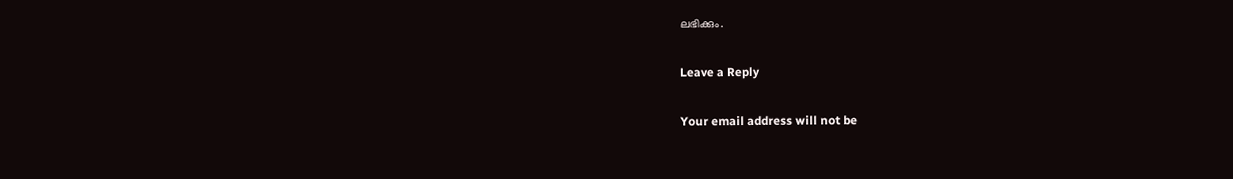ലഭിക്കും.

Leave a Reply

Your email address will not be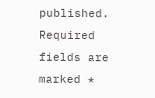published. Required fields are marked *